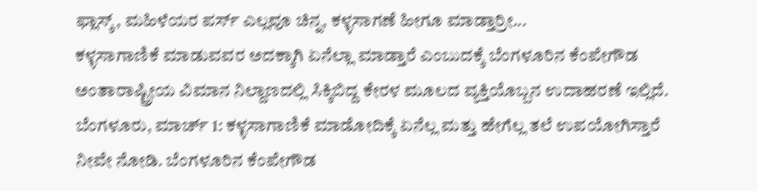ಫ್ಲಾಸ್ಕ್, ಮಹಿಳೆಯರ ಪರ್ಸ್ ಎಲ್ಲವೂ ಚಿನ್ನ, ಕಳ್ಳಸಾಗಣೆ ಹೀಗೂ ಮಾಡ್ತಾರ್ರೀ...
ಕಳ್ಳಸಾಗಾಣಿಕೆ ಮಾಡುವವರ ಅದಕ್ಕಾಗಿ ಏನೆಲ್ಲಾ ಮಾಡ್ತಾರೆ ಎಂಬುದಕ್ಕೆ ಬೆಂಗಳೂರಿನ ಕೆಂಪೇಗೌಡ ಅಂತಾರಾಷ್ಟ್ರೀಯ ವಿಮಾನ ನಿಲ್ದಾಣದಲ್ಲಿ ಸಿಕ್ಕಿಬಿದ್ದ ಕೇರಳ ಮೂಲದ ವ್ಯಕ್ತಿಯೊಬ್ಬನ ಉದಾಹರಣೆ ಇಲ್ಲಿದೆ.
ಬೆಂಗಳೂರು, ಮಾರ್ಚ್ 1: ಕಳ್ಳಸಾಗಾಣಿಕೆ ಮಾಡೋದಿಕ್ಕೆ ಏನೆಲ್ಲ ಮತ್ತು ಹೇಗೆಲ್ಲ ತಲೆ ಉಪಯೋಗಿಸ್ತಾರೆ ನೀವೇ ನೋಡಿ. ಬೆಂಗಳೂರಿನ ಕೆಂಪೇಗೌಡ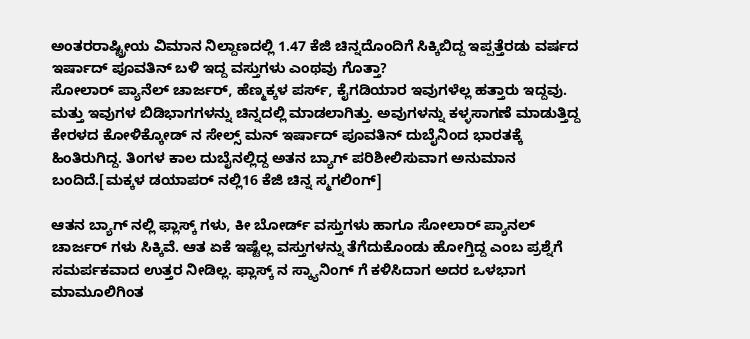ಅಂತರರಾಷ್ಟ್ರೀಯ ವಿಮಾನ ನಿಲ್ದಾಣದಲ್ಲಿ 1.47 ಕೆಜಿ ಚಿನ್ನದೊಂದಿಗೆ ಸಿಕ್ಕಿಬಿದ್ದ ಇಪ್ಪತ್ತೆರಡು ವರ್ಷದ ಇರ್ಷಾದ್ ಪೂವತಿನ್ ಬಳಿ ಇದ್ದ ವಸ್ತುಗಳು ಎಂಥವು ಗೊತ್ತಾ?
ಸೋಲಾರ್ ಪ್ಯಾನೆಲ್ ಚಾರ್ಜರ್, ಹೆಣ್ಮಕ್ಕಳ ಪರ್ಸ್, ಕೈಗಡಿಯಾರ ಇವುಗಳೆಲ್ಲ ಹತ್ತಾರು ಇದ್ದವು. ಮತ್ತು ಇವುಗಳ ಬಿಡಿಭಾಗಗಳನ್ನು ಚಿನ್ನದಲ್ಲಿ ಮಾಡಲಾಗಿತ್ತು. ಅವುಗಳನ್ನು ಕಳ್ಳಸಾಗಣೆ ಮಾಡುತ್ತಿದ್ದ ಕೇರಳದ ಕೋಳಿಕ್ಕೋಡ್ ನ ಸೇಲ್ಸ್ ಮನ್ ಇರ್ಷಾದ್ ಪೂವತಿನ್ ದುಬೈನಿಂದ ಭಾರತಕ್ಕೆ ಹಿಂತಿರುಗಿದ್ದ. ತಿಂಗಳ ಕಾಲ ದುಬೈನಲ್ಲಿದ್ದ ಅತನ ಬ್ಯಾಗ್ ಪರಿಶೀಲಿಸುವಾಗ ಅನುಮಾನ ಬಂದಿದೆ.[ಮಕ್ಕಳ ಡಯಾಪರ್ ನಲ್ಲಿ16 ಕೆಜಿ ಚಿನ್ನ ಸ್ಮಗಲಿಂಗ್]

ಆತನ ಬ್ಯಾಗ್ ನಲ್ಲಿ ಫ್ಲಾಸ್ಕ್ ಗಳು, ಕೀ ಬೋರ್ಡ್ ವಸ್ತುಗಳು ಹಾಗೂ ಸೋಲಾರ್ ಪ್ಯಾನಲ್ ಚಾರ್ಜರ್ ಗಳು ಸಿಕ್ಕಿವೆ. ಆತ ಏಕೆ ಇಷ್ಟೆಲ್ಲ ವಸ್ತುಗಳನ್ನು ತೆಗೆದುಕೊಂಡು ಹೋಗ್ತಿದ್ದ ಎಂಬ ಪ್ರಶ್ನೆಗೆ ಸಮರ್ಪಕವಾದ ಉತ್ತರ ನೀಡಿಲ್ಲ. ಫ್ಲಾಸ್ಕ್ ನ ಸ್ಕ್ಯಾನಿಂಗ್ ಗೆ ಕಳಿಸಿದಾಗ ಅದರ ಒಳಭಾಗ ಮಾಮೂಲಿಗಿಂತ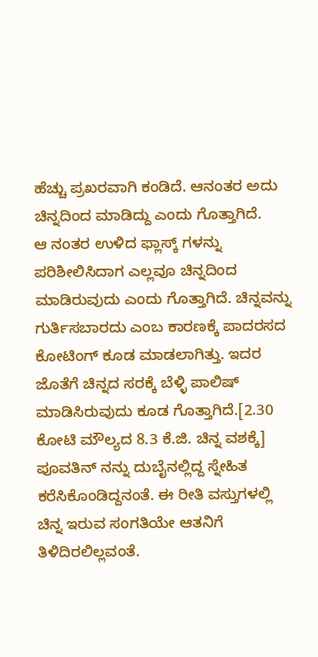ಹೆಚ್ಚು ಪ್ರಖರವಾಗಿ ಕಂಡಿದೆ. ಆನಂತರ ಅದು ಚಿನ್ನದಿಂದ ಮಾಡಿದ್ದು ಎಂದು ಗೊತ್ತಾಗಿದೆ.
ಆ ನಂತರ ಉಳಿದ ಫ್ಲಾಸ್ಕ್ ಗಳನ್ನು ಪರಿಶೀಲಿಸಿದಾಗ ಎಲ್ಲವೂ ಚಿನ್ನದಿಂದ ಮಾಡಿರುವುದು ಎಂದು ಗೊತ್ತಾಗಿದೆ. ಚಿನ್ನವನ್ನು ಗುರ್ತಿಸಬಾರದು ಎಂಬ ಕಾರಣಕ್ಕೆ ಪಾದರಸದ ಕೋಟಿಂಗ್ ಕೂಡ ಮಾಡಲಾಗಿತ್ತು. ಇದರ ಜೊತೆಗೆ ಚಿನ್ನದ ಸರಕ್ಕೆ ಬೆಳ್ಳಿ ಪಾಲಿಷ್ ಮಾಡಿಸಿರುವುದು ಕೂಡ ಗೊತ್ತಾಗಿದೆ.[2.30 ಕೋಟಿ ಮೌಲ್ಯದ 8.3 ಕೆ.ಜಿ. ಚಿನ್ನ ವಶಕ್ಕೆ]
ಪೂವತಿನ್ ನನ್ನು ದುಬೈನಲ್ಲಿದ್ದ ಸ್ನೇಹಿತ ಕರೆಸಿಕೊಂಡಿದ್ದನಂತೆ. ಈ ರೀತಿ ವಸ್ತುಗಳಲ್ಲಿ ಚಿನ್ನ ಇರುವ ಸಂಗತಿಯೇ ಆತನಿಗೆ ತಿಳಿದಿರಲಿಲ್ಲವಂತೆ.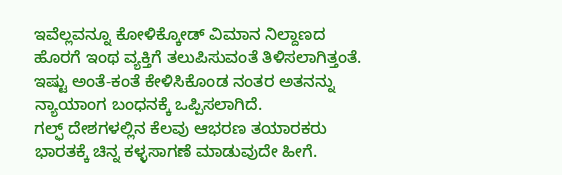ಇವೆಲ್ಲವನ್ನೂ ಕೋಳಿಕ್ಕೋಡ್ ವಿಮಾನ ನಿಲ್ದಾಣದ ಹೊರಗೆ ಇಂಥ ವ್ಯಕ್ತಿಗೆ ತಲುಪಿಸುವಂತೆ ತಿಳಿಸಲಾಗಿತ್ತಂತೆ. ಇಷ್ಟು ಅಂತೆ-ಕಂತೆ ಕೇಳಿಸಿಕೊಂಡ ನಂತರ ಅತನನ್ನು ನ್ಯಾಯಾಂಗ ಬಂಧನಕ್ಕೆ ಒಪ್ಪಿಸಲಾಗಿದೆ.
ಗಲ್ಫ್ ದೇಶಗಳಲ್ಲಿನ ಕೆಲವು ಆಭರಣ ತಯಾರಕರು ಭಾರತಕ್ಕೆ ಚಿನ್ನ ಕಳ್ಳಸಾಗಣೆ ಮಾಡುವುದೇ ಹೀಗೆ.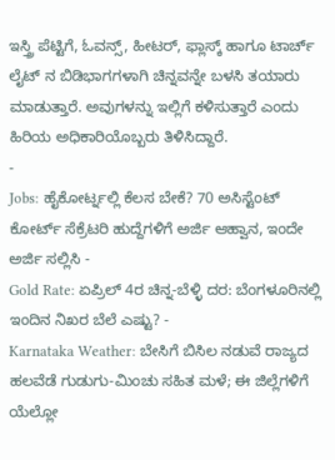ಇಸ್ತ್ರಿ ಪೆಟ್ಟಿಗೆ, ಓವನ್ಸ್, ಹೀಟರ್, ಫ್ಲಾಸ್ಕ್ ಹಾಗೂ ಟಾರ್ಚ್ ಲೈಟ್ ನ ಬಿಡಿಭಾಗಗಳಾಗಿ ಚಿನ್ನವನ್ನೇ ಬಳಸಿ ತಯಾರು ಮಾಡುತ್ತಾರೆ. ಅವುಗಳನ್ನು ಇಲ್ಲಿಗೆ ಕಳಿಸುತ್ತಾರೆ ಎಂದು ಹಿರಿಯ ಅಧಿಕಾರಿಯೊಬ್ಬರು ತಿಳಿಸಿದ್ದಾರೆ.
-
Jobs: ಹೈಕೋರ್ಟ್ನಲ್ಲಿ ಕೆಲಸ ಬೇಕೆ? 70 ಅಸಿಸ್ಟೆಂಟ್ ಕೋರ್ಟ್ ಸೆಕ್ರೆಟರಿ ಹುದ್ದೆಗಳಿಗೆ ಅರ್ಜಿ ಆಹ್ವಾನ, ಇಂದೇ ಅರ್ಜಿ ಸಲ್ಲಿಸಿ -
Gold Rate: ಏಪ್ರಿಲ್ 4ರ ಚಿನ್ನ-ಬೆಳ್ಳಿ ದರ: ಬೆಂಗಳೂರಿನಲ್ಲಿ ಇಂದಿನ ನಿಖರ ಬೆಲೆ ಎಷ್ಟು? -
Karnataka Weather: ಬೇಸಿಗೆ ಬಿಸಿಲ ನಡುವೆ ರಾಜ್ಯದ ಹಲವೆಡೆ ಗುಡುಗು-ಮಿಂಚು ಸಹಿತ ಮಳೆ; ಈ ಜಿಲ್ಲೆಗಳಿಗೆ ಯೆಲ್ಲೋ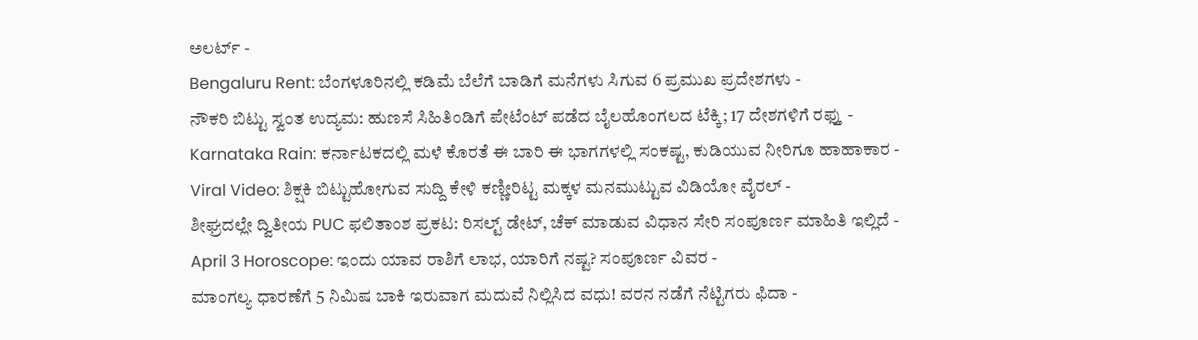ಅಲರ್ಟ್ -
Bengaluru Rent: ಬೆಂಗಳೂರಿನಲ್ಲಿ ಕಡಿಮೆ ಬೆಲೆಗೆ ಬಾಡಿಗೆ ಮನೆಗಳು ಸಿಗುವ 6 ಪ್ರಮುಖ ಪ್ರದೇಶಗಳು -
ನೌಕರಿ ಬಿಟ್ಟು ಸ್ವಂತ ಉದ್ಯಮ: ಹುಣಸೆ ಸಿಹಿತಿಂಡಿಗೆ ಪೇಟೆಂಟ್ ಪಡೆದ ಬೈಲಹೊಂಗಲದ ಟೆಕ್ಕಿ; 17 ದೇಶಗಳಿಗೆ ರಫ್ತು -
Karnataka Rain: ಕರ್ನಾಟಕದಲ್ಲಿ ಮಳೆ ಕೊರತೆ ಈ ಬಾರಿ ಈ ಭಾಗಗಳಲ್ಲಿ ಸಂಕಷ್ಟ, ಕುಡಿಯುವ ನೀರಿಗೂ ಹಾಹಾಕಾರ -
Viral Video: ಶಿಕ್ಷಕಿ ಬಿಟ್ಟುಹೋಗುವ ಸುದ್ದಿ ಕೇಳಿ ಕಣ್ಣೀರಿಟ್ಟ ಮಕ್ಕಳ ಮನಮುಟ್ಟುವ ವಿಡಿಯೋ ವೈರಲ್ -
ಶೀಘ್ರದಲ್ಲೇ ದ್ವಿತೀಯ PUC ಫಲಿತಾಂಶ ಪ್ರಕಟ: ರಿಸಲ್ಟ್ ಡೇಟ್, ಚೆಕ್ ಮಾಡುವ ವಿಧಾನ ಸೇರಿ ಸಂಪೂರ್ಣ ಮಾಹಿತಿ ಇಲ್ಲಿದೆ -
April 3 Horoscope: ಇಂದು ಯಾವ ರಾಶಿಗೆ ಲಾಭ, ಯಾರಿಗೆ ನಷ್ಟ? ಸಂಪೂರ್ಣ ವಿವರ -
ಮಾಂಗಲ್ಯ ಧಾರಣೆಗೆ 5 ನಿಮಿಷ ಬಾಕಿ ಇರುವಾಗ ಮದುವೆ ನಿಲ್ಲಿಸಿದ ವಧು! ವರನ ನಡೆಗೆ ನೆಟ್ಟಿಗರು ಫಿದಾ -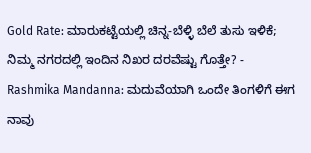Gold Rate: ಮಾರುಕಟ್ಟೆಯಲ್ಲಿ ಚಿನ್ನ-ಬೆಳ್ಳಿ ಬೆಲೆ ತುಸು ಇಳಿಕೆ; ನಿಮ್ಮ ನಗರದಲ್ಲಿ ಇಂದಿನ ನಿಖರ ದರವೆಷ್ಟು ಗೊತ್ತೇ? -
Rashmika Mandanna: ಮದುವೆಯಾಗಿ ಒಂದೇ ತಿಂಗಳಿಗೆ ಈಗ ನಾವು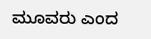ಮೂವರು ಎಂದ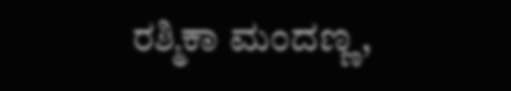ರಶ್ಮಿಕಾ ಮಂದಣ್ಣ,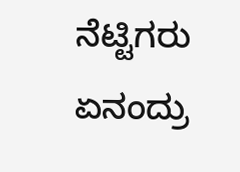ನೆಟ್ಟಿಗರು ಏನಂದ್ರು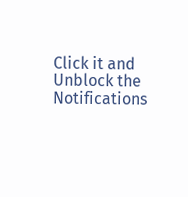Click it and Unblock the Notifications